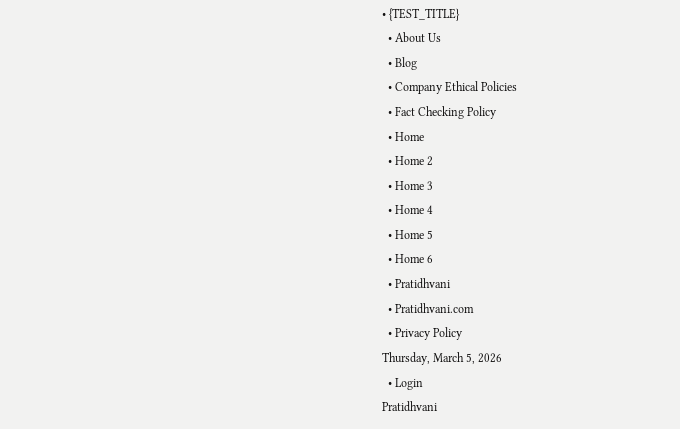• {TEST_TITLE}
  • About Us
  • Blog
  • Company Ethical Policies
  • Fact Checking Policy
  • Home
  • Home 2
  • Home 3
  • Home 4
  • Home 5
  • Home 6
  • Pratidhvani
  • Pratidhvani.com
  • Privacy Policy
Thursday, March 5, 2026
  • Login
Pratidhvani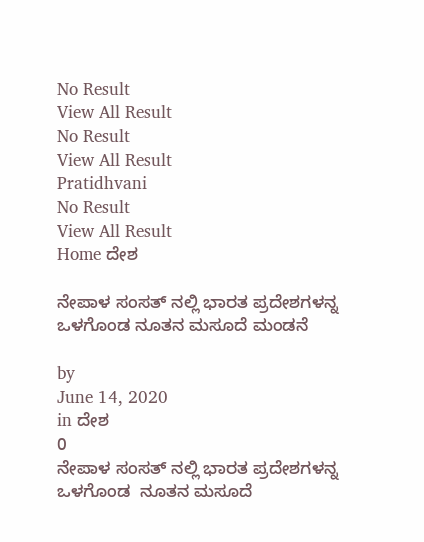No Result
View All Result
No Result
View All Result
Pratidhvani
No Result
View All Result
Home ದೇಶ

ನೇಪಾಳ ಸಂಸತ್‌ ನಲ್ಲಿ ಭಾರತ ಪ್ರದೇಶಗಳನ್ನ ಒಳಗೊಂಡ ನೂತನ ಮಸೂದೆ ಮಂಡನೆ

by
June 14, 2020
in ದೇಶ
0
ನೇಪಾಳ ಸಂಸತ್‌ ನಲ್ಲಿ ಭಾರತ ಪ್ರದೇಶಗಳನ್ನ ಒಳಗೊಂಡ  ನೂತನ ಮಸೂದೆ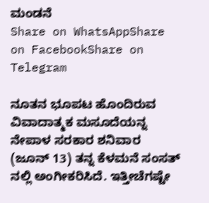ಮಂಡನೆ
Share on WhatsAppShare on FacebookShare on Telegram

ನೂತನ ಭೂಪಟ ಹೊಂದಿರುವ ವಿವಾದಾತ್ಮಕ ಮಸೂದೆಯನ್ನ ನೇಪಾಳ ಸರಕಾರ ಶನಿವಾರ (ಜೂನ್‌ 13) ತನ್ನ ಕೆಳಮನೆ ಸಂಸತ್‌ ನಲ್ಲಿ ಅಂಗೀಕರಿಸಿದೆ. ಇತ್ತೀಚೆಗಷ್ಟೇ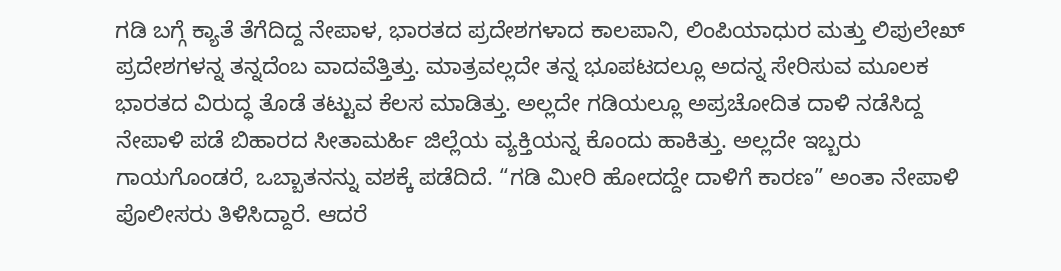ಗಡಿ ಬಗ್ಗೆ ಕ್ಯಾತೆ ತೆಗೆದಿದ್ದ ನೇಪಾಳ, ಭಾರತದ ಪ್ರದೇಶಗಳಾದ ಕಾಲಪಾನಿ, ಲಿಂಪಿಯಾಧುರ ಮತ್ತು ಲಿಪುಲೇಖ್ ಪ್ರದೇಶಗಳನ್ನ ತನ್ನದೆಂಬ ವಾದವೆತ್ತಿತ್ತು. ಮಾತ್ರವಲ್ಲದೇ ತನ್ನ ಭೂಪಟದಲ್ಲೂ ಅದನ್ನ ಸೇರಿಸುವ ಮೂಲಕ ಭಾರತದ ವಿರುದ್ಧ ತೊಡೆ ತಟ್ಟುವ ಕೆಲಸ ಮಾಡಿತ್ತು. ಅಲ್ಲದೇ ಗಡಿಯಲ್ಲೂ ಅಪ್ರಚೋದಿತ ದಾಳಿ ನಡೆಸಿದ್ದ ನೇಪಾಳಿ ಪಡೆ ಬಿಹಾರದ ಸೀತಾಮರ್ಹಿ ಜಿಲ್ಲೆಯ ವ್ಯಕ್ತಿಯನ್ನ ಕೊಂದು ಹಾಕಿತ್ತು. ಅಲ್ಲದೇ ಇಬ್ಬರು ಗಾಯಗೊಂಡರೆ, ಒಬ್ಬಾತನನ್ನು ವಶಕ್ಕೆ ಪಡೆದಿದೆ. “ಗಡಿ ಮೀರಿ ಹೋದದ್ದೇ ದಾಳಿಗೆ ಕಾರಣ” ಅಂತಾ ನೇಪಾಳಿ ಪೊಲೀಸರು ತಿಳಿಸಿದ್ದಾರೆ. ಆದರೆ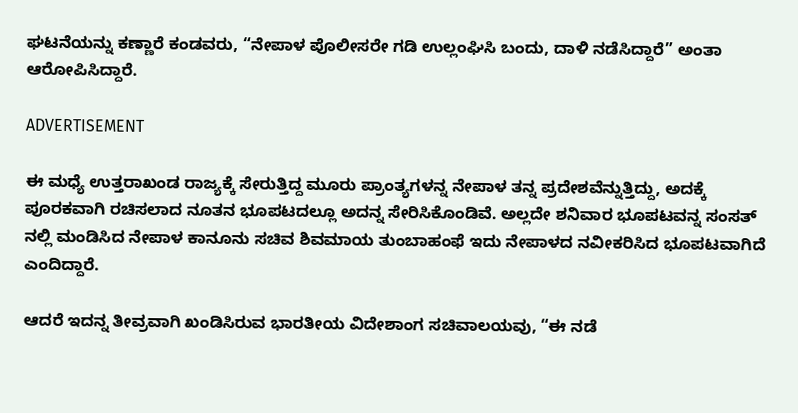ಘಟನೆಯನ್ನು ಕಣ್ಣಾರೆ ಕಂಡವರು, “ನೇಪಾಳ ಪೊಲೀಸರೇ ಗಡಿ ಉಲ್ಲಂಘಿಸಿ ಬಂದು, ದಾಳಿ ನಡೆಸಿದ್ದಾರೆ” ಅಂತಾ ಆರೋಪಿಸಿದ್ದಾರೆ.

ADVERTISEMENT

ಈ ಮಧ್ಯೆ ಉತ್ತರಾಖಂಡ ರಾಜ್ಯಕ್ಕೆ ಸೇರುತ್ತಿದ್ದ ಮೂರು ಪ್ರಾಂತ್ಯಗಳನ್ನ ನೇಪಾಳ ತನ್ನ ಪ್ರದೇಶವೆನ್ನುತ್ತಿದ್ದು, ಅದಕ್ಕೆ ಪೂರಕವಾಗಿ ರಚಿಸಲಾದ ನೂತನ ಭೂಪಟದಲ್ಲೂ ಅದನ್ನ ಸೇರಿಸಿಕೊಂಡಿವೆ. ಅಲ್ಲದೇ ಶನಿವಾರ ಭೂಪಟವನ್ನ ಸಂಸತ್‌ ನಲ್ಲಿ ಮಂಡಿಸಿದ ನೇಪಾಳ ಕಾನೂನು ಸಚಿವ ಶಿವಮಾಯ ತುಂಬಾಹಂಫೆ ಇದು ನೇಪಾಳದ ನವೀಕರಿಸಿದ ಭೂಪಟವಾಗಿದೆ ಎಂದಿದ್ದಾರೆ.

ಆದರೆ ಇದನ್ನ ತೀವ್ರವಾಗಿ ಖಂಡಿಸಿರುವ ಭಾರತೀಯ ವಿದೇಶಾಂಗ ಸಚಿವಾಲಯವು, “ಈ ನಡೆ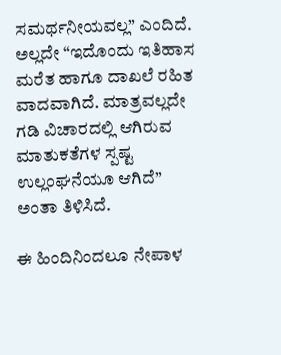ಸಮರ್ಥನೀಯವಲ್ಲ” ಎಂದಿದೆ. ಅಲ್ಲದೇ “ಇದೊಂದು ಇತಿಹಾಸ ಮರೆತ ಹಾಗೂ ದಾಖಲೆ ರಹಿತ ವಾದವಾಗಿದೆ. ಮಾತ್ರವಲ್ಲದೇ ಗಡಿ ವಿಚಾರದಲ್ಲಿ ಆಗಿರುವ ಮಾತುಕತೆಗಳ ಸ್ಪಷ್ಟ ಉಲ್ಲಂಘನೆಯೂ ಆಗಿದೆ” ಅಂತಾ ತಿಳಿಸಿದೆ.

ಈ ಹಿಂದಿನಿಂದಲೂ ನೇಪಾಳ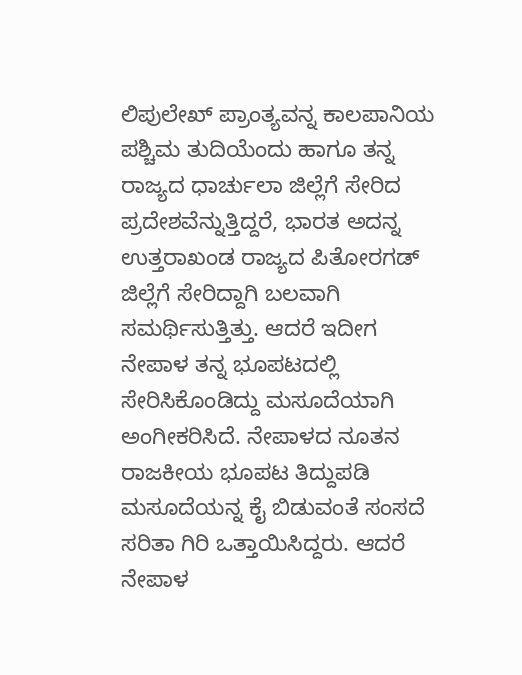ಲಿಪುಲೇಖ್‌ ಪ್ರಾಂತ್ಯವನ್ನ ಕಾಲಪಾನಿಯ ಪಶ್ಚಿಮ ತುದಿಯೆಂದು ಹಾಗೂ ತನ್ನ ರಾಜ್ಯದ ಧಾರ್ಚುಲಾ ಜಿಲ್ಲೆಗೆ ಸೇರಿದ ಪ್ರದೇಶವೆನ್ನುತ್ತಿದ್ದರೆ, ಭಾರತ ಅದನ್ನ ಉತ್ತರಾಖಂಡ ರಾಜ್ಯದ ಪಿತೋರಗಡ್‌ ಜಿಲ್ಲೆಗೆ ಸೇರಿದ್ದಾಗಿ ಬಲವಾಗಿ ಸಮರ್ಥಿಸುತ್ತಿತ್ತು. ಆದರೆ ಇದೀಗ ನೇಪಾಳ ತನ್ನ ಭೂಪಟದಲ್ಲಿ ಸೇರಿಸಿಕೊಂಡಿದ್ದು ಮಸೂದೆಯಾಗಿ ಅಂಗೀಕರಿಸಿದೆ. ನೇಪಾಳದ ನೂತನ ರಾಜಕೀಯ ಭೂಪಟ ತಿದ್ದುಪಡಿ ಮಸೂದೆಯನ್ನ ಕೈ ಬಿಡುವಂತೆ ಸಂಸದೆ ಸರಿತಾ ಗಿರಿ ಒತ್ತಾಯಿಸಿದ್ದರು. ಆದರೆ ನೇಪಾಳ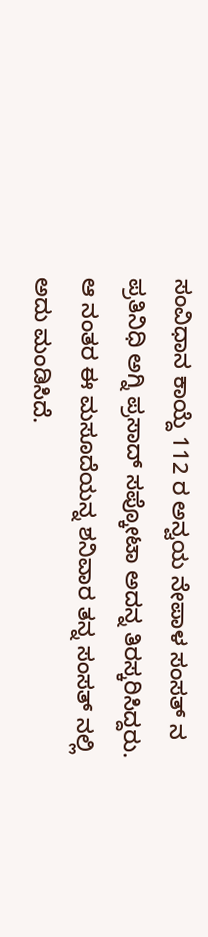ಸಂವಿಧಾನ ಕಾಯ್ದೆ 112 ರ ಅನ್ವಯ ನೇಪಾಳ ಸಂಸತ್‌ ನ ಪ್ರತಿನಿಧಿ ಅಗ್ನಿ ಪ್ರಸಾದ್‌ ಸಪ್ಕೋಟಾ ಅದನ್ನ ತಿರಸ್ಕರಿಸಿದ್ದರು. ಆ ನಂತರ ಈ ಮಸೂದೆಯನ್ನ ಶನಿವಾರ ತನ್ನ ಸಂಸತ್‌ ನಲ್ಲಿ ಅದು ಮಂಡಿಸಿದೆ.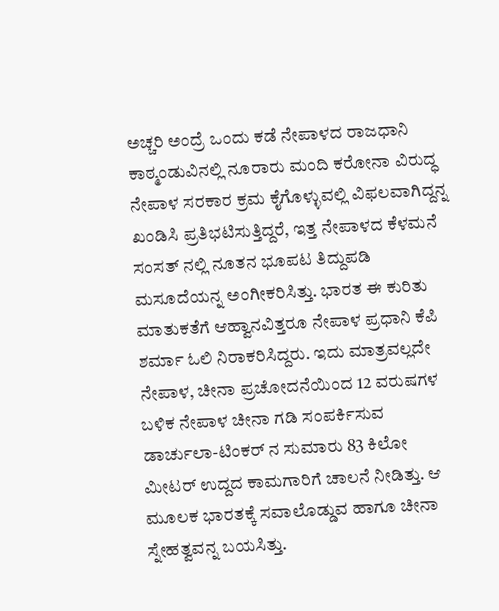ಅಚ್ಚರಿ ಅಂದ್ರೆ ಒಂದು ಕಡೆ ನೇಪಾಳದ ರಾಜಧಾನಿ ಕಾಠ್ಮಂಡುವಿನಲ್ಲಿ ನೂರಾರು ಮಂದಿ ಕರೋನಾ ವಿರುದ್ಧ ನೇಪಾಳ ಸರಕಾರ ಕ್ರಮ ಕೈಗೊಳ್ಳುವಲ್ಲಿ ವಿಫಲವಾಗಿದ್ದನ್ನ ಖಂಡಿಸಿ ಪ್ರತಿಭಟಿಸುತ್ತಿದ್ದರೆ, ಇತ್ತ ನೇಪಾಳದ ಕೆಳಮನೆ ಸಂಸತ್‌ ನಲ್ಲಿ ನೂತನ ಭೂಪಟ ತಿದ್ದುಪಡಿ ಮಸೂದೆಯನ್ನ ಅಂಗೀಕರಿಸಿತ್ತು. ಭಾರತ ಈ ಕುರಿತು ಮಾತುಕತೆಗೆ ಆಹ್ವಾನವಿತ್ತರೂ ನೇಪಾಳ ಪ್ರಧಾನಿ ಕೆಪಿ ಶರ್ಮಾ ಓಲಿ ನಿರಾಕರಿಸಿದ್ದರು. ಇದು ಮಾತ್ರವಲ್ಲದೇ ನೇಪಾಳ, ಚೀನಾ ಪ್ರಚೋದನೆಯಿಂದ 12 ವರುಷಗಳ ಬಳಿಕ ನೇಪಾಳ ಚೀನಾ ಗಡಿ ಸಂಪರ್ಕಿಸುವ ಡಾರ್ಚುಲಾ-ಟಿಂಕರ್‌ ನ ಸುಮಾರು 83 ಕಿಲೋ ಮೀಟರ್‌ ಉದ್ದದ ಕಾಮಗಾರಿಗೆ ಚಾಲನೆ ನೀಡಿತ್ತು. ಆ ಮೂಲಕ ಭಾರತಕ್ಕೆ ಸವಾಲೊಡ್ಡುವ ಹಾಗೂ ಚೀನಾ ಸ್ನೇಹತ್ವವನ್ನ ಬಯಸಿತ್ತು.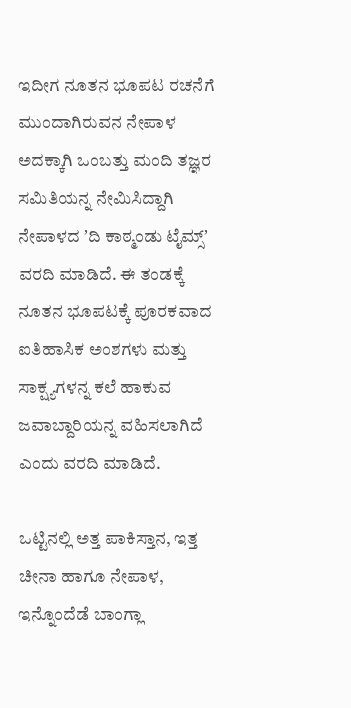ಇದೀಗ ನೂತನ ಭೂಪಟ ರಚನೆಗೆ ಮುಂದಾಗಿರುವನ ನೇಪಾಳ ಅದಕ್ಕಾಗಿ ಒಂಬತ್ತು ಮಂದಿ ತಜ್ಞರ ಸಮಿತಿಯನ್ನ ನೇಮಿಸಿದ್ದಾಗಿ ನೇಪಾಳದ ʼದಿ ಕಾಠ್ಮಂಡು ಟೈಮ್ಸ್‌ʼ ವರದಿ ಮಾಡಿದೆ. ಈ ತಂಡಕ್ಕೆ ನೂತನ ಭೂಪಟಕ್ಕೆ ಪೂರಕವಾದ ಐತಿಹಾಸಿಕ ಅಂಶಗಳು ಮತ್ತು ಸಾಕ್ಷ್ಯಗಳನ್ನ ಕಲೆ ಹಾಕುವ ಜವಾಬ್ದಾರಿಯನ್ನ ವಹಿಸಲಾಗಿದೆ ಎಂದು ವರದಿ ಮಾಡಿದೆ.

ಒಟ್ಟಿನಲ್ಲಿ ಅತ್ತ ಪಾಕಿಸ್ತಾನ, ಇತ್ತ ಚೀನಾ ಹಾಗೂ ನೇಪಾಳ, ಇನ್ನೊಂದೆಡೆ ಬಾಂಗ್ಲಾ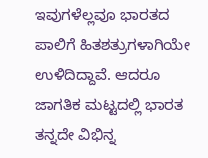ಇವುಗಳೆಲ್ಲವೂ ಭಾರತದ ಪಾಲಿಗೆ ಹಿತಶತ್ರುಗಳಾಗಿಯೇ ಉಳಿದಿದ್ದಾವೆ. ಆದರೂ ಜಾಗತಿಕ ಮಟ್ಟದಲ್ಲಿ ಭಾರತ ತನ್ನದೇ ವಿಭಿನ್ನ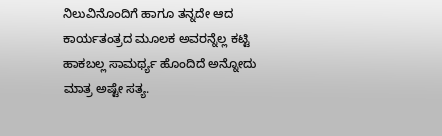ನಿಲುವಿನೊಂದಿಗೆ ಹಾಗೂ ತನ್ನದೇ ಆದ ಕಾರ್ಯತಂತ್ರದ ಮೂಲಕ ಅವರನ್ನೆಲ್ಲ ಕಟ್ಟಿ ಹಾಕಬಲ್ಲ ಸಾಮರ್ಥ್ಯ ಹೊಂದಿದೆ ಅನ್ನೋದು ಮಾತ್ರ ಅಷ್ಟೇ ಸತ್ಯ.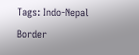Tags: Indo-Nepal Border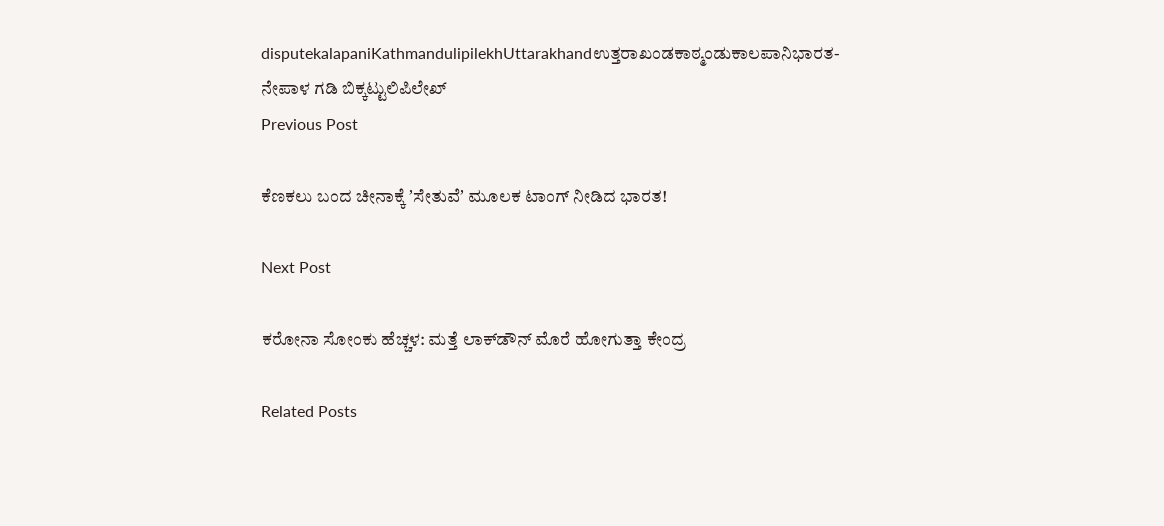disputekalapaniKathmandulipilekhUttarakhandಉತ್ತರಾಖಂಡಕಾಠ್ಮಂಡುಕಾಲಪಾನಿಭಾರತ-ನೇಪಾಳ ಗಡಿ ಬಿಕ್ಕಟ್ಟುಲಿಪಿಲೇಖ್
Previous Post

ಕೆಣಕಲು ಬಂದ ಚೀನಾಕ್ಕೆ ʼಸೇತುವೆʼ ಮೂಲಕ ಟಾಂಗ್‌ ನೀಡಿದ ಭಾರತ!

Next Post

ಕರೋನಾ ಸೋಂಕು ಹೆಚ್ಚಳ: ಮತ್ತೆ ಲಾಕ್‌ಡೌನ್ ಮೊರೆ ಹೋಗುತ್ತಾ ಕೇಂದ್ರ

Related Posts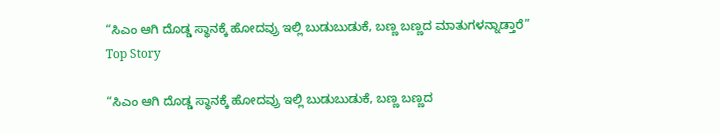“ಸಿಎಂ ಆಗಿ ದೊಡ್ಡ ಸ್ಥಾನಕ್ಕೆ ಹೋದವ್ರು ಇಲ್ಲಿ ಬುಡುಬುಡುಕೆ, ಬಣ್ಣ ಬಣ್ಣದ ಮಾತುಗಳನ್ನಾಡ್ತಾರೆ”
Top Story

“ಸಿಎಂ ಆಗಿ ದೊಡ್ಡ ಸ್ಥಾನಕ್ಕೆ ಹೋದವ್ರು ಇಲ್ಲಿ ಬುಡುಬುಡುಕೆ, ಬಣ್ಣ ಬಣ್ಣದ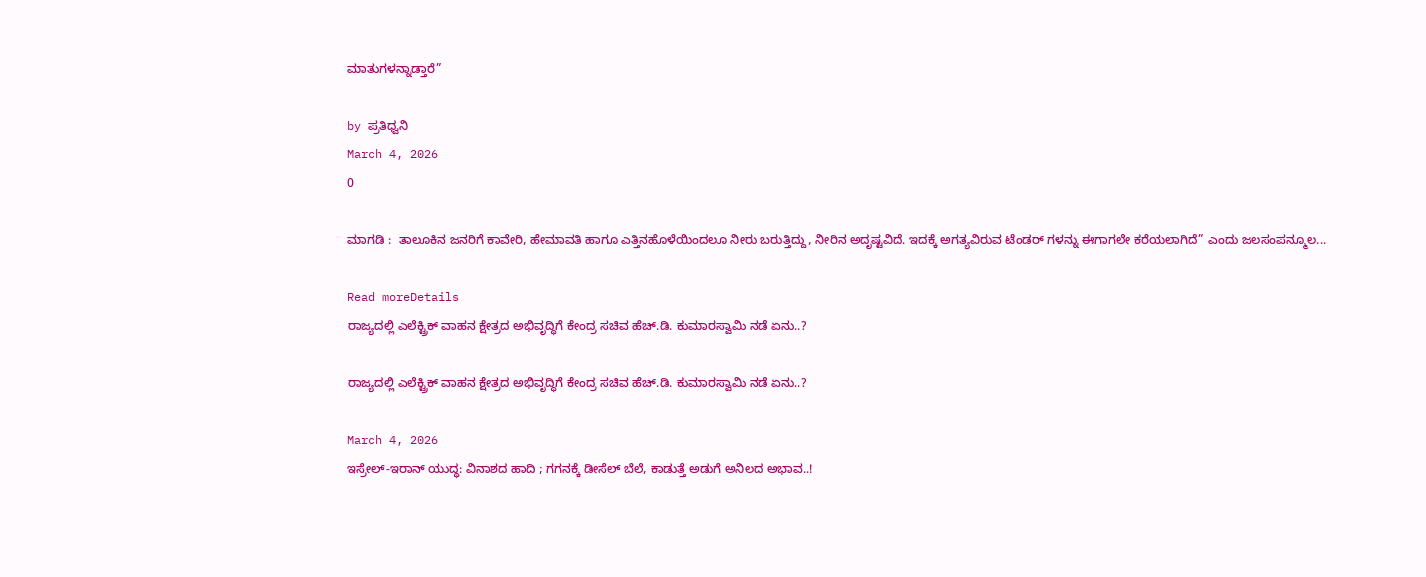ಮಾತುಗಳನ್ನಾಡ್ತಾರೆ”

by ಪ್ರತಿಧ್ವನಿ
March 4, 2026
0

ಮಾಗಡಿ :  ತಾಲೂಕಿನ ಜನರಿಗೆ ಕಾವೇರಿ, ಹೇಮಾವತಿ ಹಾಗೂ ಎತ್ತಿನಹೊಳೆಯಿಂದಲೂ ನೀರು ಬರುತ್ತಿದ್ದು, ನೀರಿನ ಅದೃಷ್ಟವಿದೆ. ಇದಕ್ಕೆ ಅಗತ್ಯವಿರುವ ಟೆಂಡರ್ ಗಳನ್ನು ಈಗಾಗಲೇ ಕರೆಯಲಾಗಿದೆ” ಎಂದು ಜಲಸಂಪನ್ಮೂಲ...

Read moreDetails
ರಾಜ್ಯದಲ್ಲಿ ಎಲೆಕ್ಟ್ರಿಕ್ ವಾಹನ ಕ್ಷೇತ್ರದ ಅಭಿವೃದ್ಧಿಗೆ ಕೇಂದ್ರ ಸಚಿವ ಹೆಚ್.ಡಿ. ಕುಮಾರಸ್ವಾಮಿ ನಡೆ ಏನು..?

ರಾಜ್ಯದಲ್ಲಿ ಎಲೆಕ್ಟ್ರಿಕ್ ವಾಹನ ಕ್ಷೇತ್ರದ ಅಭಿವೃದ್ಧಿಗೆ ಕೇಂದ್ರ ಸಚಿವ ಹೆಚ್.ಡಿ. ಕುಮಾರಸ್ವಾಮಿ ನಡೆ ಏನು..?

March 4, 2026
ಇಸ್ರೇಲ್-ಇರಾನ್ ಯುದ್ಧ: ವಿನಾಶದ ಹಾದಿ ; ಗಗನಕ್ಕೆ ಡೀಸೆಲ್ ಬೆಲೆ, ಕಾಡುತ್ತೆ ಅಡುಗೆ ಅನಿಲದ ಅಭಾವ..!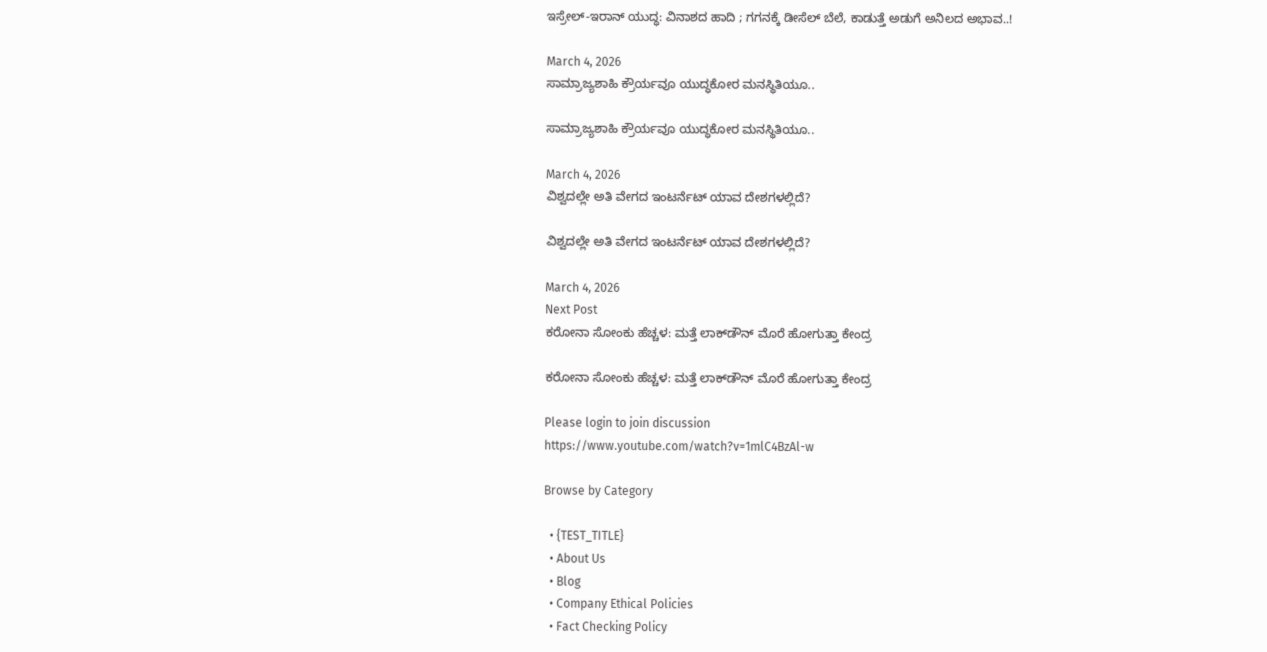ಇಸ್ರೇಲ್-ಇರಾನ್ ಯುದ್ಧ: ವಿನಾಶದ ಹಾದಿ ; ಗಗನಕ್ಕೆ ಡೀಸೆಲ್ ಬೆಲೆ, ಕಾಡುತ್ತೆ ಅಡುಗೆ ಅನಿಲದ ಅಭಾವ..!

March 4, 2026
ಸಾಮ್ರಾಜ್ಯಶಾಹಿ ಕ್ರೌರ್ಯವೂ ಯುದ್ಧಕೋರ ಮನಸ್ಥಿತಿಯೂ..

ಸಾಮ್ರಾಜ್ಯಶಾಹಿ ಕ್ರೌರ್ಯವೂ ಯುದ್ಧಕೋರ ಮನಸ್ಥಿತಿಯೂ..

March 4, 2026
ವಿಶ್ವದಲ್ಲೇ ಅತಿ ವೇಗದ ಇಂಟರ್ನೆಟ್ ಯಾವ ದೇಶಗಳಲ್ಲಿದೆ?

ವಿಶ್ವದಲ್ಲೇ ಅತಿ ವೇಗದ ಇಂಟರ್ನೆಟ್ ಯಾವ ದೇಶಗಳಲ್ಲಿದೆ?

March 4, 2026
Next Post
ಕರೋನಾ ಸೋಂಕು ಹೆಚ್ಚಳ: ಮತ್ತೆ ಲಾಕ್‌ಡೌನ್ ಮೊರೆ ಹೋಗುತ್ತಾ ಕೇಂದ್ರ

ಕರೋನಾ ಸೋಂಕು ಹೆಚ್ಚಳ: ಮತ್ತೆ ಲಾಕ್‌ಡೌನ್ ಮೊರೆ ಹೋಗುತ್ತಾ ಕೇಂದ್ರ

Please login to join discussion
https://www.youtube.com/watch?v=1mlC4BzAl-w

Browse by Category

  • {TEST_TITLE}
  • About Us
  • Blog
  • Company Ethical Policies
  • Fact Checking Policy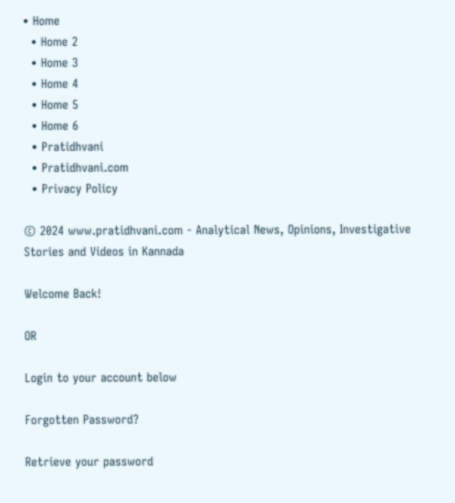• Home
  • Home 2
  • Home 3
  • Home 4
  • Home 5
  • Home 6
  • Pratidhvani
  • Pratidhvani.com
  • Privacy Policy

© 2024 www.pratidhvani.com - Analytical News, Opinions, Investigative Stories and Videos in Kannada

Welcome Back!

OR

Login to your account below

Forgotten Password?

Retrieve your password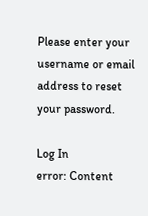Please enter your username or email address to reset your password.

Log In
error: Content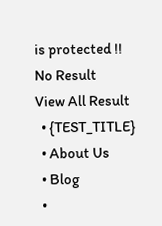is protected !!
No Result
View All Result
  • {TEST_TITLE}
  • About Us
  • Blog
  •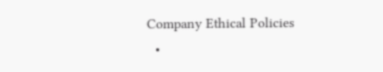Company Ethical Policies
  •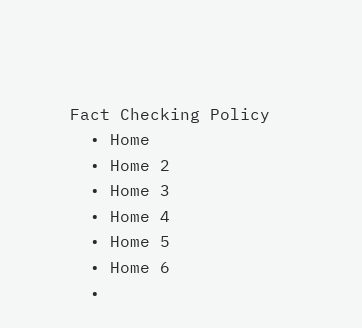Fact Checking Policy
  • Home
  • Home 2
  • Home 3
  • Home 4
  • Home 5
  • Home 6
  •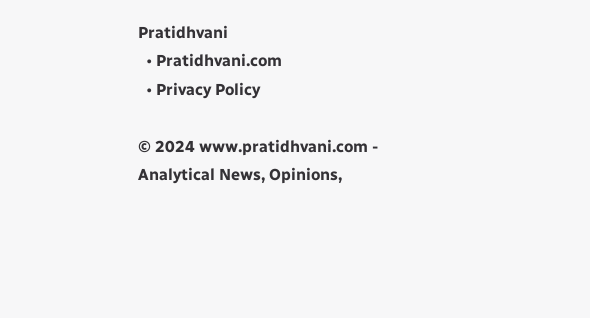Pratidhvani
  • Pratidhvani.com
  • Privacy Policy

© 2024 www.pratidhvani.com - Analytical News, Opinions,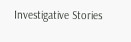Investigative Stories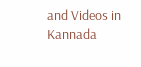and Videos in Kannada